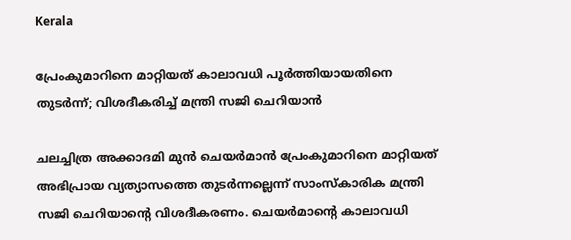Kerala

പ്രേംകുമാറിനെ മാറ്റിയത് കാലാവധി പൂർത്തിയായതിനെ തുടർന്ന്; വിശദീകരിച്ച് മന്ത്രി സജി ചെറിയാൻ

ചലച്ചിത്ര അക്കാദമി മുൻ ചെയർമാൻ പ്രേംകുമാറിനെ മാറ്റിയത് അഭിപ്രായ വ്യത്യാസത്തെ തുടർന്നല്ലെന്ന് സാംസ്‌കാരിക മന്ത്രി സജി ചെറിയാന്റെ വിശദീകരണം. ചെയർമാന്റെ കാലാവധി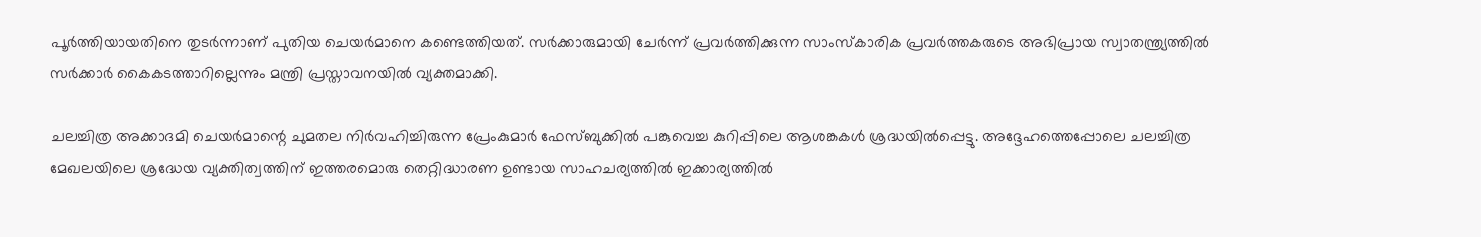പൂർത്തിയായതിനെ തുടർന്നാണ് പുതിയ ചെയർമാനെ കണ്ടെത്തിയത്. സർക്കാരുമായി ചേർന്ന് പ്രവർത്തിക്കുന്ന സാംസ്‌കാരിക പ്രവർത്തകരുടെ അഭിപ്രായ സ്വാതന്ത്ര്യത്തിൽ സർക്കാർ കൈകടത്താറില്ലെന്നും മന്ത്രി പ്രസ്താവനയിൽ വ്യക്തമാക്കി.

ചലച്ചിത്ര അക്കാദമി ചെയർമാന്റെ ചുമതല നിർവഹിച്ചിരുന്ന പ്രേംകുമാർ ഫേസ്ബുക്കിൽ പങ്കുവെച്ച കുറിപ്പിലെ ആശങ്കകൾ ശ്രദ്ധയിൽപ്പെട്ടു. അദ്ദേഹത്തെപ്പോലെ ചലച്ചിത്ര മേഖലയിലെ ശ്രദ്ധേയ വ്യക്തിത്വത്തിന് ഇത്തരമൊരു തെറ്റിദ്ധാരണ ഉണ്ടായ സാഹചര്യത്തിൽ ഇക്കാര്യത്തിൽ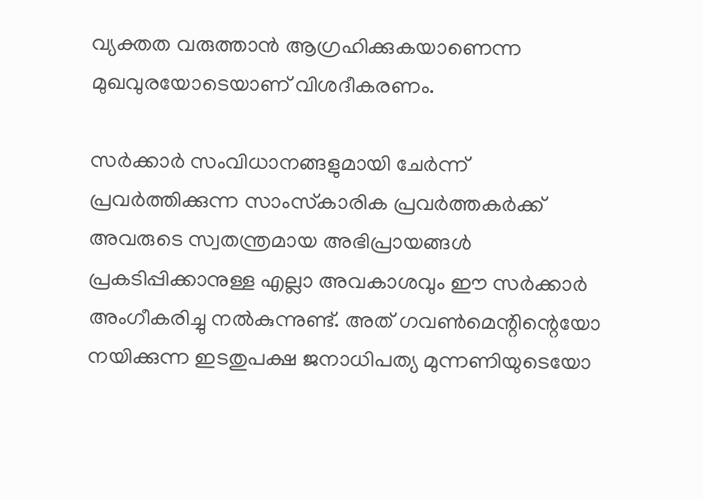വ്യക്തത വരുത്താൻ ആഗ്രഹിക്കുകയാണെന്ന മുഖവുരയോടെയാണ് വിശദീകരണം.

സർക്കാർ സംവിധാനങ്ങളുമായി ചേർന്ന് പ്രവർത്തിക്കുന്ന സാംസ്‌കാരിക പ്രവർത്തകർക്ക് അവരുടെ സ്വതന്ത്രമായ അഭിപ്രായങ്ങൾ പ്രകടിപ്പിക്കാനുള്ള എല്ലാ അവകാശവും ഈ സർക്കാർ അംഗീകരിച്ചു നൽകുന്നുണ്ട്. അത് ഗവൺമെന്റിന്റെയോ നയിക്കുന്ന ഇടതുപക്ഷ ജനാധിപത്യ മുന്നണിയുടെയോ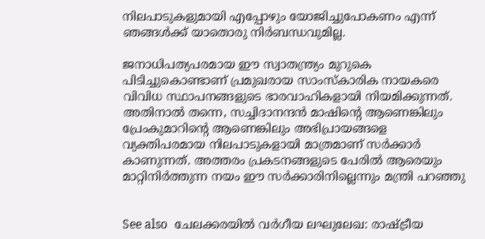നിലപാടുകളുമായി എപ്പോഴും യോജിച്ചുപോകണം എന്ന് ഞങ്ങൾക്ക് യാതൊരു നിർബന്ധവുമില്ല.

ജനാധിപത്യപരമായ ഈ സ്വാതന്ത്ര്യം മുറുകെ പിടിച്ചുകൊണ്ടാണ് പ്രമുഖരായ സാംസ്‌കാരിക നായകരെ വിവിധ സ്ഥാപനങ്ങളുടെ ഭാരവാഹികളായി നിയമിക്കുന്നത്. അതിനാൽ തന്നെ, സച്ചിദാനന്ദൻ മാഷിന്റെ ആണെങ്കിലും പ്രേംകുമാറിന്റെ ആണെങ്കിലും അഭിപ്രായങ്ങളെ വ്യക്തിപരമായ നിലപാടുകളായി മാത്രമാണ് സർക്കാർ കാണുന്നത്. അത്തരം പ്രകടനങ്ങളുടെ പേരിൽ ആരെയും മാറ്റിനിർത്തുന്ന നയം ഈ സർക്കാരിനില്ലെന്നും മന്ത്രി പറഞ്ഞു


See also  ചേലക്കരയിൽ വർഗീയ ലഘുലേഖ: രാഷ്ട്രീയ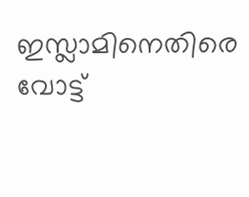ഇസ്ലാമിനെതിരെ വോട്ട്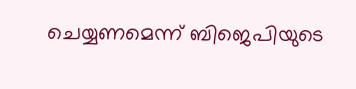ചെയ്യണമെന്ന് ബിജെപിയുടെ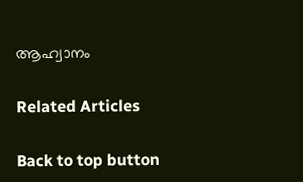ആഹ്വാനം

Related Articles

Back to top button